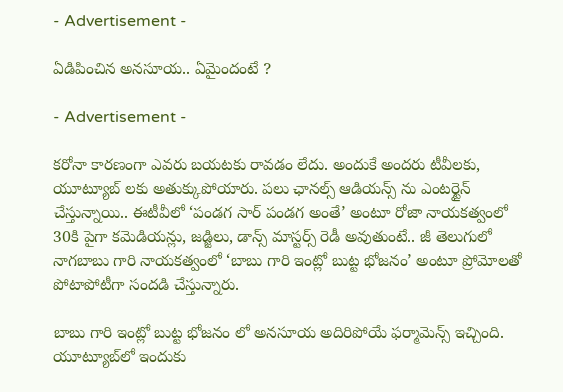- Advertisement -

ఏడిపించిన అనసూయ.. ఏమైందంటే ?

- Advertisement -

కరోనా కారణంగా ఎవరు బయటకు రావడం లేదు. అందుకే అందరు టీవీలకు, యూట్యూబ్ లకు అతుక్కుపోయారు. పలు ఛానల్స్ ఆడియన్స్ ను ఎంటర్టైన్ చేస్తున్నాయి.. ఈటీవీలో ‘పండగ సార్ పండగ అంతే’ అంటూ రోజా నాయకత్వంలో 30కి పైగా కమెడియన్లు, జడ్జిలు, డాన్స్ మాస్టర్స్ రెడీ అవుతుంటే.. జీ తెలుగులో నాగబాబు గారి నాయకత్వంలో ‘బాబు గారి ఇంట్లో బుట్ట భోజనం’ అంటూ ప్రోమోలతో పోటాపోటీగా సందడి చేస్తున్నారు.

బాబు గారి ఇంట్లో బుట్ట భోజనం లో అనసూయ అదిరిపోయే ఫర్మామెన్స్ ఇచ్చింది. యూట్యూబ్‌‌లో ఇందుకు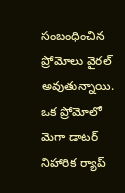సంబంధించిన ప్రోమోలు వైరల్ అవుతున్నాయి. ఒక ప్రోమోలో మెగా డాటర్ నిహారిక ర్యాప్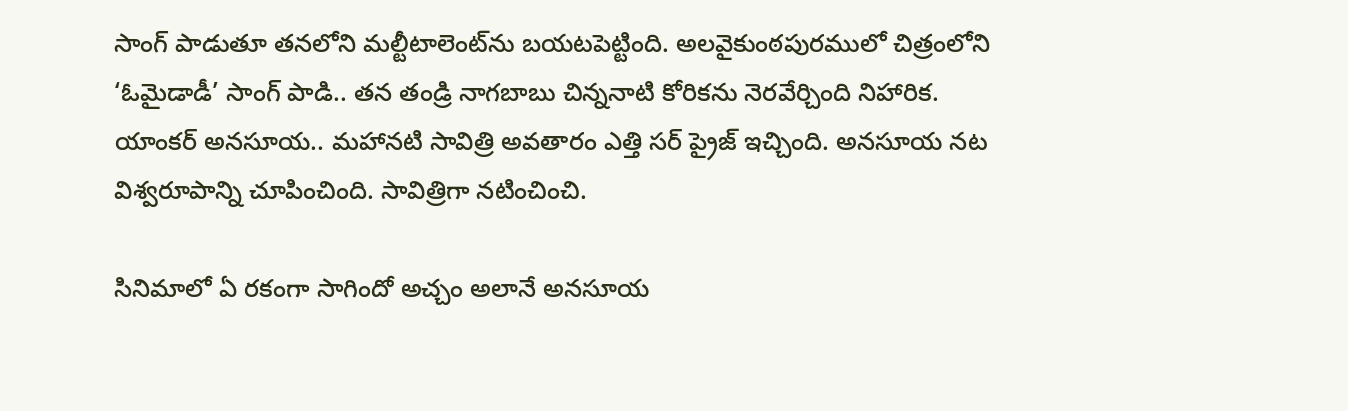సాంగ్ పాడుతూ తనలోని మల్టీటాలెంట్‌ను బయటపెట్టింది. అలవైకుంఠపురములో చిత్రంలోని ‘ఓమైడాడీ’ సాంగ్ పాడి.. తన తండ్రి నాగబాబు చిన్ననాటి కోరికను నెరవేర్చింది నిహారిక. యాంకర్ అనసూయ.. మహానటి సావిత్రి అవతారం ఎత్తి సర్ ప్రైజ్ ఇచ్చింది. అనసూయ నట విశ్వరూపాన్ని చూపించింది. సావిత్రిగా నటించించి.

సినిమాలో ఏ రకంగా సాగిందో అచ్చం అలానే అనసూయ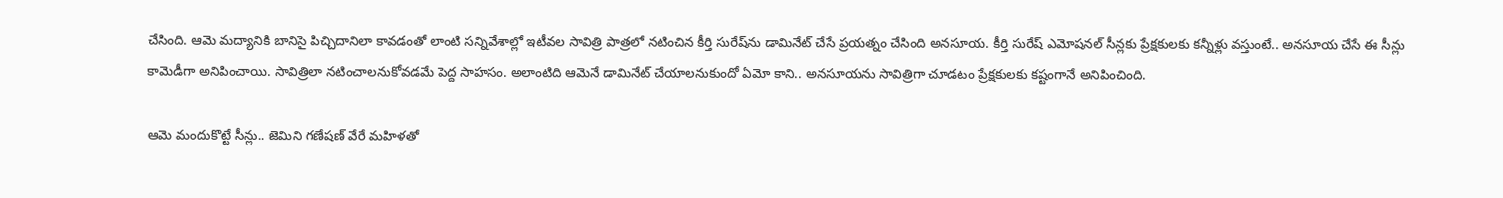చేసింది. ఆమె మద్యానికి బానిసై పిచ్చిదానిలా కావడంతో లాంటి సన్నివేశాల్లో ఇటీవల సావిత్రి పాత్రలో నటించిన కీర్తి సురేష్‌ను డామినేట్ చేసే ప్రయత్నం చేసింది అనసూయ. కీర్తి సురేష్ ఎమోషనల్ సీన్లకు ప్రేక్షకులకు కన్నీళ్లు వస్తుంటే.. అనసూయ చేసే ఈ సీన్లు కామెడీగా అనిపించాయి. సావిత్రిలా నటించాలనుకోవడమే పెద్ద సాహసం. అలాంటిది ఆమెనే డామినేట్ చేయాలనుకుందో ఏమో కాని.. అనసూయను సావిత్రిగా చూడటం ప్రేక్షకులకు కష్టంగానే అనిపించింది.

ఆమె మందుకొట్టే సీన్లు.. జెమిని గణేషణ్ వేరే మహిళతో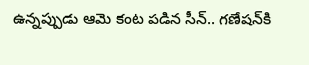ఉన్నప్పుడు ఆమె కంట పడిన సీన్.. గణేషన్‌కి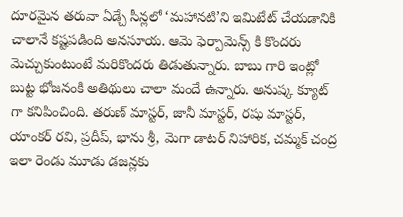దూరమైన తరువా ఏడ్చే సీన్లలో ‘మహానటి’ని ఇమిటేట్ చేయడానికి చాలానే కష్టపడింది అనసూయ. ఆమె ఫెర్పామెన్స్ కి కొందరు మెచ్చుకుంటుంటే మరికొందరు తిడుతున్నారు. బాబు గారి ఇంట్లో బుట్ట భోజనంకి అతిథులు చాలా మందే ఉన్నారు. అనుష్క క్యూట్ గా కనిపించింది. తరుణ్ మాస్టర్, జానీ మాస్టర్, రషు మాస్టర్, యాంకర్ రవి, ప్రదీప్, భాను శ్రీ, మెగా డాటర్ నిహారిక, చమ్మక్ చంద్ర ఇలా రెండు మూడు డజన్లకు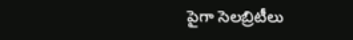పైగా సెలబ్రిటీలు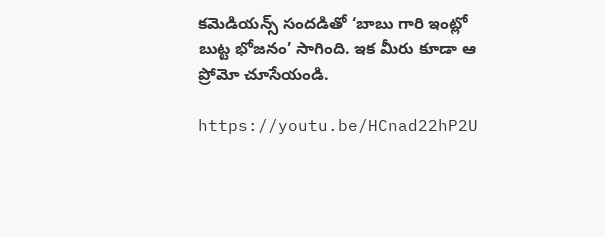కమెడియన్స్ సందడితో ‘బాబు గారి ఇంట్లో బుట్ట భోజనం’ సాగింది. ఇక మీరు కూడా ఆ ప్రోమో చూసేయండి.

https://youtu.be/HCnad22hP2U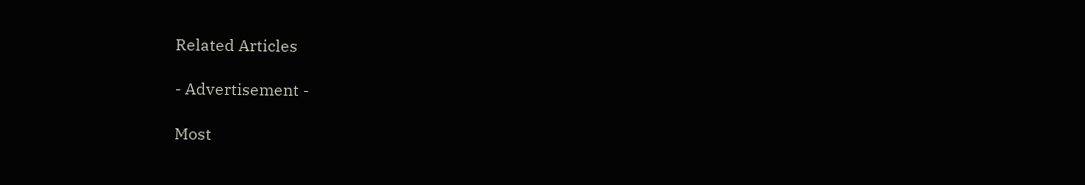Related Articles

- Advertisement -

Most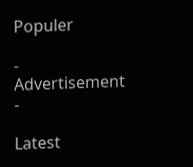Populer

- Advertisement -

Latest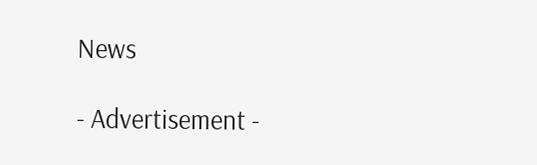News

- Advertisement -